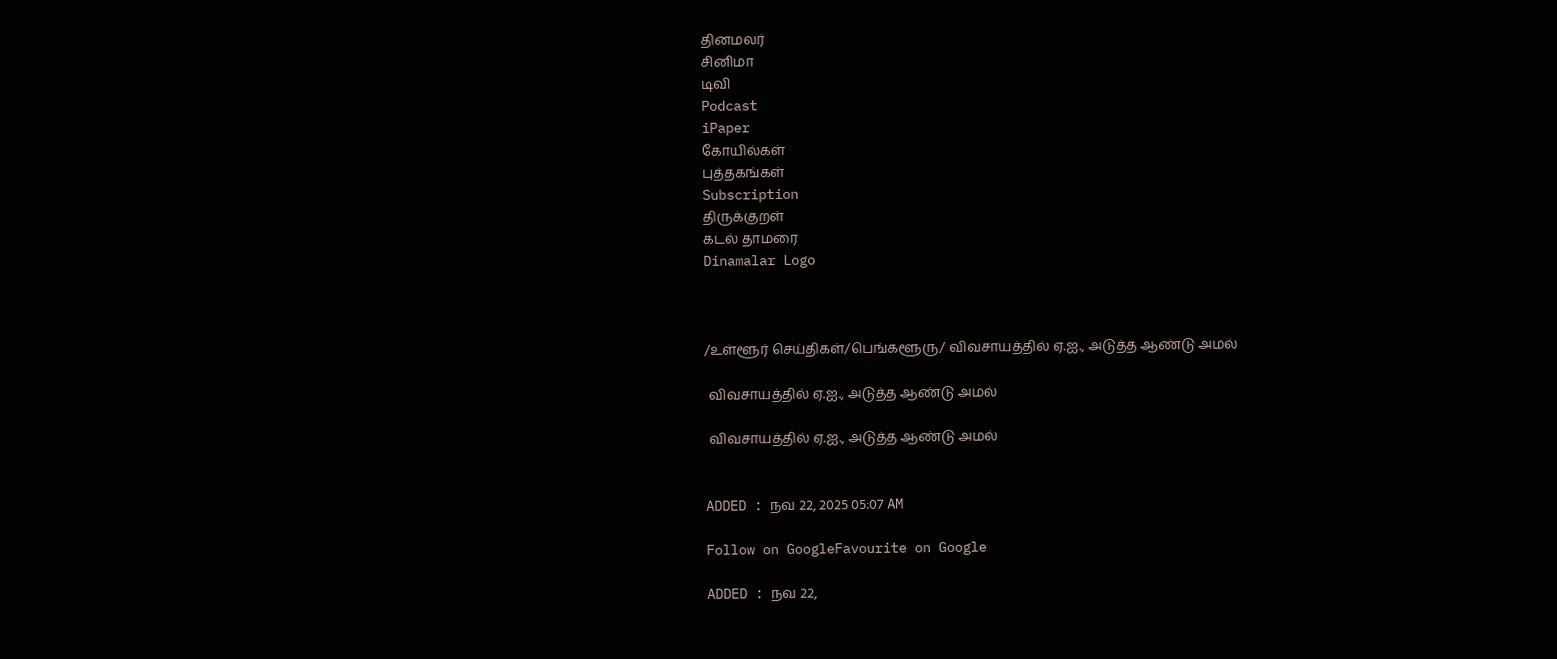தினமலர்
சினிமா
டிவி
Podcast
iPaper
கோயில்கள்
புத்தகங்கள்
Subscription
திருக்குறள்
கடல் தாமரை
Dinamalar Logo



/உள்ளூர் செய்திகள்/பெங்களூரு/ விவசாயத்தில் ஏ.ஐ., அடுத்த ஆண்டு அமல்

 விவசாயத்தில் ஏ.ஐ., அடுத்த ஆண்டு அமல்

 விவசாயத்தில் ஏ.ஐ., அடுத்த ஆண்டு அமல்


ADDED : நவ 22, 2025 05:07 AM

Follow on GoogleFavourite on Google

ADDED : நவ 22,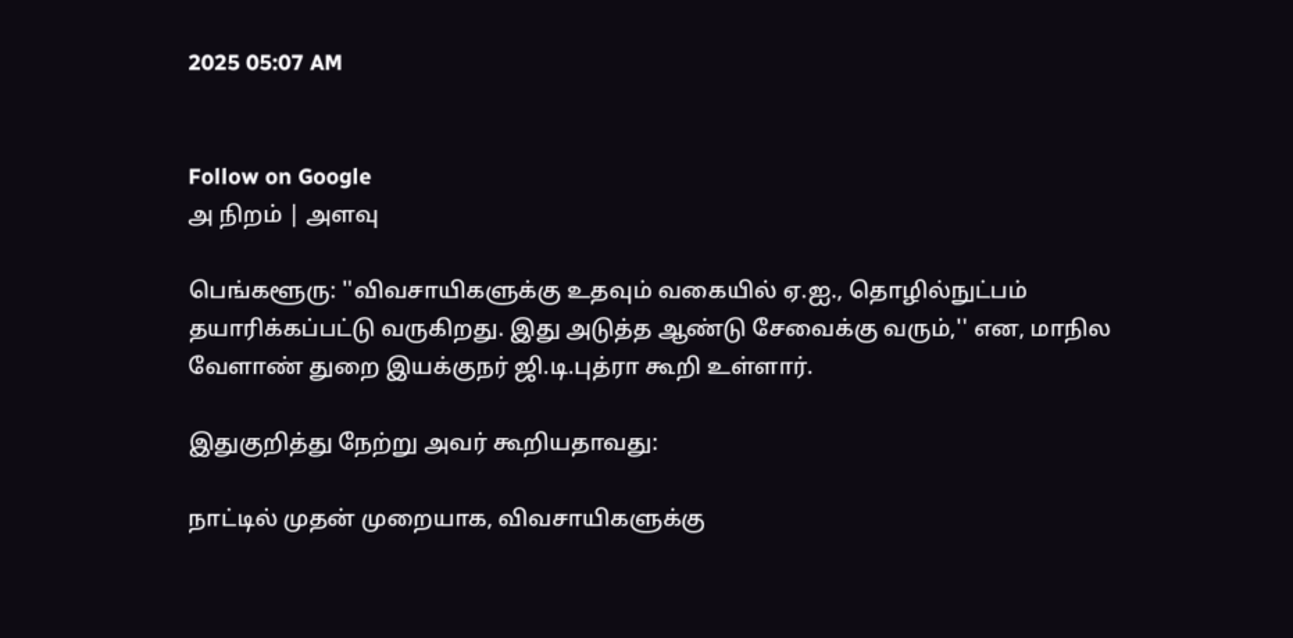2025 05:07 AM


Follow on Google
அ நிறம் | அளவு

பெங்களூரு: ''விவசாயிகளுக்கு உதவும் வகையில் ஏ.ஐ., தொழில்நுட்பம் தயாரிக்கப்பட்டு வருகிறது. இது அடுத்த ஆண்டு சேவைக்கு வரும்,'' என, மாநில வேளாண் துறை இயக்குநர் ஜி.டி.புத்ரா கூறி உள்ளார்.

இதுகுறித்து நேற்று அவர் கூறியதாவது:

நாட்டில் முதன் முறையாக, விவசாயிகளுக்கு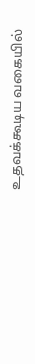உதவக்கூடிய வகையில்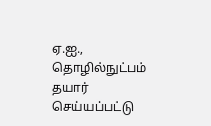ஏ.ஐ., தொழில்நுட்பம் தயார் செய்யப்பட்டு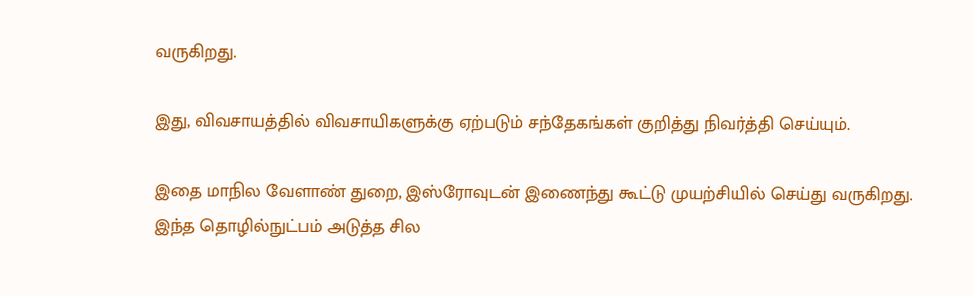வருகிறது.

இது, விவசாயத்தில் விவசாயிகளுக்கு ஏற்படும் சந்தேகங்கள் குறித்து நிவர்த்தி செய்யும்.

இதை மாநில வேளாண் துறை, இஸ்ரோவுடன் இணைந்து கூட்டு முயற்சியில் செய்து வருகிறது. இந்த தொழில்நுட்பம் அடுத்த சில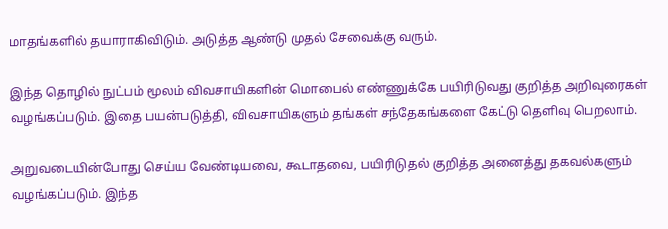மாதங்களில் தயாராகிவிடும். அடுத்த ஆண்டு முதல் சேவைக்கு வரும்.

இந்த தொழில் நுட்பம் மூலம் விவசாயிகளின் மொபைல் எண்ணுக்கே பயிரிடுவது குறித்த அறிவுரைகள் வழங்கப்படும். இதை பயன்படுத்தி, விவசாயிகளும் தங்கள் சந்தேகங்களை கேட்டு தெளிவு பெறலாம்.

அறுவடையின்போது செய்ய வேண்டியவை, கூடாதவை, பயிரிடுதல் குறித்த அனைத்து தகவல்களும் வழங்கப்படும். இந்த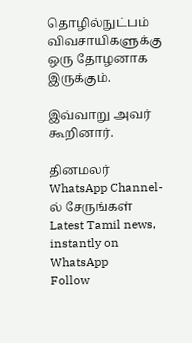தொழில்நுட்பம் விவசாயிகளுக்கு ஒரு தோழனாக இருக்கும்.

இவ்வாறு அவர் கூறினார்.

தினமலர் WhatsApp Channel-ல் சேருங்கள்
Latest Tamil news, instantly on WhatsApp
Follow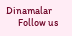Dinamalar
      Follow us